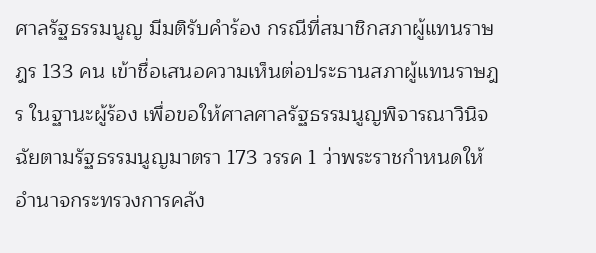ศาลรัฐธรรมนูญ มีมติรับคำร้อง กรณีที่สมาชิกสภาผู้แทนราษฎร 133 คน เข้าชื่อเสนอความเห็นต่อประธานสภาผู้แทนราษฎร ในฐานะผู้ร้อง เพื่อขอให้ศาลศาลรัฐธรรมนูญพิจารณาวินิจฉัยตามรัฐธรรมนูญมาตรา 173 วรรค 1 ว่าพระราชกำหนดให้อำนาจกระทรวงการคลัง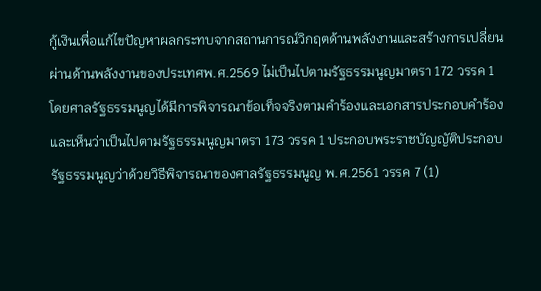กู้เงินเพื่อแก้ไขปัญหาผลกระทบจากสถานการณ์วิกฤตด้านพลังงานและสร้างการเปลี่ยนผ่านด้านพลังงานของประเทศพ.ศ.2569 ไม่เป็นไปตามรัฐธรรมนูญมาตรา 172 วรรค 1 โดยศาลรัฐธรรมนูญได้มีการพิจารณาข้อเท็จจริงตามคำร้องและเอกสารประกอบคำร้องและเห็นว่าเป็นไปตามรัฐธรรมนูญมาตรา 173 วรรค 1 ประกอบพระราชบัญญัติประกอบรัฐธรรมนูญว่าด้วยวิธีพิจารณาของศาลรัฐธรรมนูญ พ.ศ.2561 วรรค 7 (1)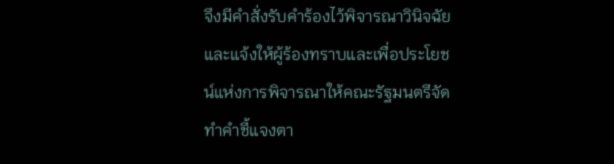จึงมีคำสั่งรับคำร้องไว้พิจารณาวินิจฉัยและแจ้งให้ผู้ร้องทราบและเพื่อประโยชน์แห่งการพิจารณาให้คณะรัฐมนตรีจัดทำคำชี้แจงตา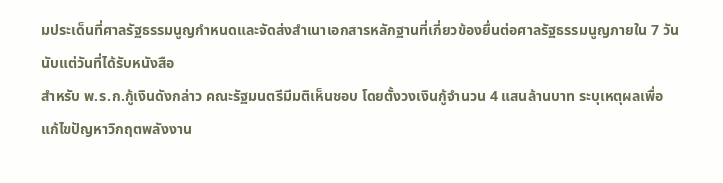มประเด็นที่ศาลรัฐธรรมนูญกำหนดและจัดส่งสำเนาเอกสารหลักฐานที่เกี่ยวข้องยื่นต่อศาลรัฐธรรมนูญภายใน 7 วันนับแต่วันที่ได้รับหนังสือ
สำหรับ พ.ร.ก.กู้เงินดังกล่าว คณะรัฐมนตรีมีมติเห็นชอบ โดยตั้งวงเงินกู้จำนวน 4 แสนล้านบาท ระบุเหตุผลเพื่อแก้ไขปัญหาวิกฤตพลังงาน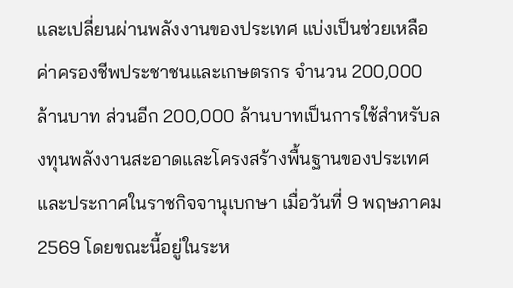และเปลี่ยนผ่านพลังงานของประเทศ แบ่งเป็นช่วยเหลือค่าครองชีพประชาชนและเกษตรกร จำนวน 200,000 ล้านบาท ส่วนอีก 200,000 ล้านบาทเป็นการใช้สำหรับลงทุนพลังงานสะอาดและโครงสร้างพื้นฐานของประเทศ และประกาศในราชกิจจานุเบกษา เมื่อวันที่ 9 พฤษภาคม 2569 โดยขณะนี้อยู่ในระห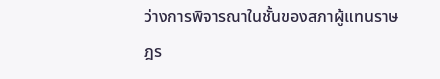ว่างการพิจารณาในชั้นของสภาผู้แทนราษฎร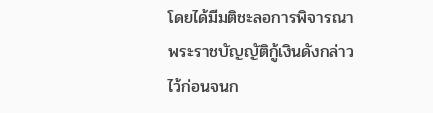โดยได้มีมติชะลอการพิจารณา พระราชบัญญัติกู้เงินดังกล่าวไว้ก่อนจนก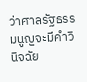ว่าศาลรัฐธรรมนูญจะมีคำวินิจฉัย